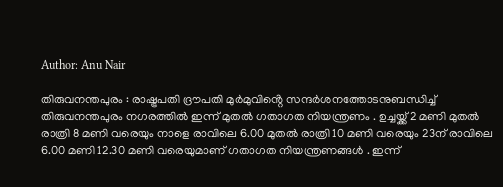Author: Anu Nair

തിരുവനന്തപുരം : രാഷ്ട്രപതി ദ്രൗപതി മുര്‍മുവിൻ്റെ സന്ദര്‍ശനത്തോടനുബന്ധിച്ച് തിരുവനന്തപുരം നഗരത്തില്‍ ഇന്ന് മുതൽ ഗതാഗത നിയന്ത്രണം . ഉച്ചയ്ക്ക് 2 മണി മുതല്‍ രാത്രി 8 മണി വരെയും നാളെ രാവിലെ 6.00 മുതല്‍ രാത്രി 10 മണി വരെയും 23ന് രാവിലെ 6.00 മണി 12.30 മണി വരെയുമാണ് ഗതാഗത നിയന്ത്രണങ്ങള്‍ . ഇന്ന്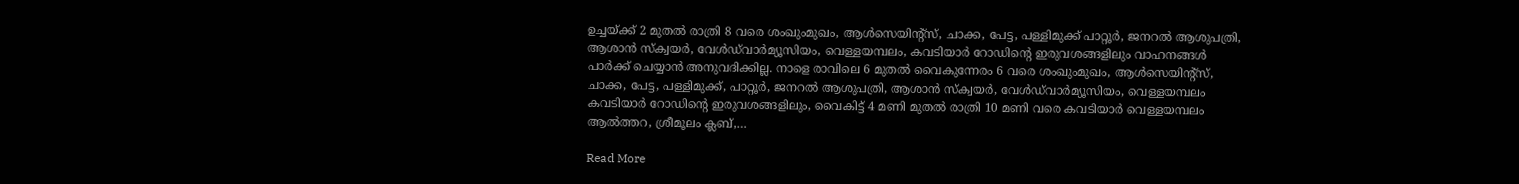ഉച്ചയ്ക്ക് 2 മുതല്‍ രാത്രി 8 വരെ ശംഖുംമുഖം, ആള്‍സെയിന്റ്‌സ്, ചാക്ക, പേട്ട, പള്ളിമുക്ക് പാറ്റൂര്‍, ജനറല്‍ ആശുപത്രി, ആശാന്‍ സ്‌ക്വയര്‍, വേള്‍ഡ്‌വാര്‍മ്യൂസിയം, വെള്ളയമ്പലം, കവടിയാര്‍ റോഡിന്റെ ഇരുവശങ്ങളിലും വാഹനങ്ങള്‍ പാര്‍ക്ക് ചെയ്യാന്‍ അനുവദിക്കില്ല. നാളെ രാവിലെ 6 മുതല്‍ വൈകുന്നേരം 6 വരെ ശംഖുംമുഖം, ആള്‍സെയിന്റ്‌സ്, ചാക്ക, പേട്ട, പള്ളിമുക്ക്, പാറ്റൂര്‍, ജനറല്‍ ആശുപത്രി, ആശാന്‍ സ്‌ക്വയര്‍, വേള്‍ഡ്‌വാര്‍മ്യൂസിയം, വെള്ളയമ്പലം കവടിയാര്‍ റോഡിന്റെ ഇരുവശങ്ങളിലും, വൈകിട്ട് 4 മണി മുതല്‍ രാത്രി 10 മണി വരെ കവടിയാര്‍ വെള്ളയമ്പലം ആല്‍ത്തറ, ശ്രീമൂലം ക്ലബ്,…

Read More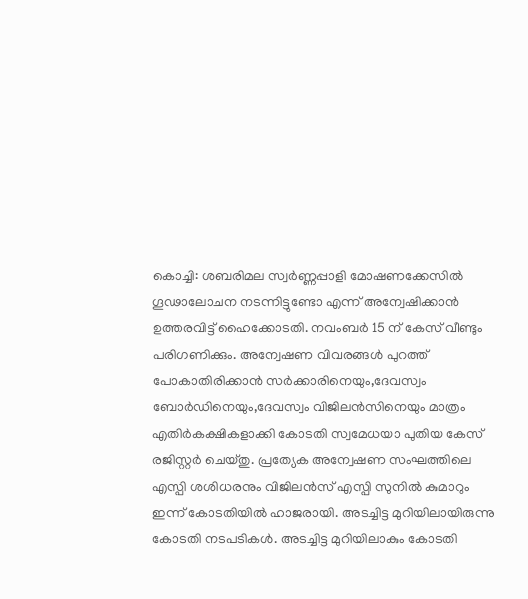കൊച്ചി: ശബരിമല സ്വർണ്ണപ്പാളി മോഷണക്കേസിൽ ഗൂഢാലോചന നടന്നിട്ടുണ്ടോ എന്ന് അന്വേഷിക്കാൻ ഉത്തരവിട്ട് ഹൈക്കോടതി. നവംബർ 15 ന് കേസ് വീണ്ടും പരിഗണിക്കും. അന്വേഷണ വിവരങ്ങൾ പുറത്ത് പോകാതിരിക്കാൻ സർക്കാരിനെയും,ദേവസ്വം ബോർഡിനെയും,ദേവസ്വം വിജിലൻസിനെയും മാത്രം എതിർകക്ഷികളാക്കി കോടതി സ്വമേധയാ പുതിയ കേസ് രജിസ്റ്റർ ചെയ്തു. പ്രത്യേക അന്വേഷണ സംഘത്തിലെ എസ്പി ശശിധരനും വിജിലൻസ് എസ്പി സുനിൽ കുമാറും ഇന്ന് കോടതിയിൽ ഹാജരായി. അടച്ചിട്ട മുറിയിലായിരുന്നു കോടതി നടപടികൾ. അടച്ചിട്ട മുറിയിലാകും കോടതി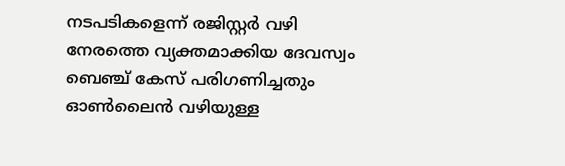നടപടികളെന്ന് രജിസ്റ്റർ വഴി നേരത്തെ വ്യക്തമാക്കിയ ദേവസ്വം ബെഞ്ച് കേസ് പരിഗണിച്ചതും ഓൺലൈൻ വഴിയുള്ള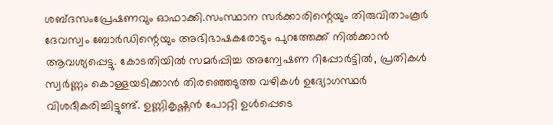ശബ്ദസംപ്രേഷണവും ഓഫാക്കി.സംസ്ഥാന സർക്കാരിന്റെയും തിരുവിതാംകൂർ ദേവസ്വം ബോർഡിന്റെയും അഭിഭാഷകരോടും പുറത്തേക്ക് നിൽക്കാൻ ആവശ്യപ്പെട്ടു. കോടതിയിൽ സമർപ്പിച്ച അന്വേഷണ റിപ്പോർട്ടിൽ, പ്രതികൾ സ്വർണ്ണം കൊള്ളയടിക്കാൻ തിരഞ്ഞെടുത്ത വഴികൾ ഉദ്യോഗസ്ഥർ വിശദീകരിച്ചിട്ടുണ്ട്. ഉണ്ണികൃഷ്ണൻ പോറ്റി ഉൾപ്പെടെ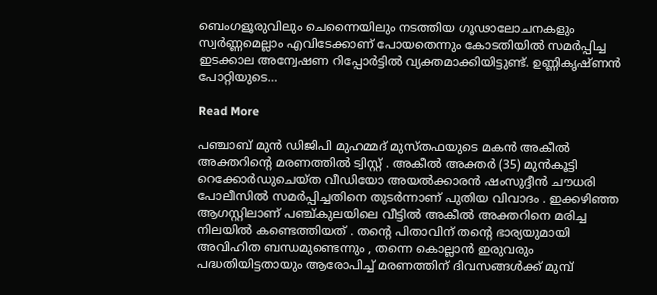ബെംഗളൂരുവിലും ചെന്നൈയിലും നടത്തിയ ഗൂഢാലോചനകളും സ്വർണ്ണമെല്ലാം എവിടേക്കാണ് പോയതെന്നും കോടതിയിൽ സമർപ്പിച്ച ഇടക്കാല അന്വേഷണ റിപ്പോർട്ടിൽ വ്യക്തമാക്കിയിട്ടുണ്ട്. ഉണ്ണികൃഷ്ണൻ പോറ്റിയുടെ…

Read More

പഞ്ചാബ് മുൻ ഡിജിപി മുഹമ്മദ് മുസ്തഫയുടെ മകൻ അകീൽ അക്തറിന്റെ മരണത്തിൽ ട്വിസ്റ്റ് . അകീൽ അക്തർ (35) മുൻകൂട്ടി റെക്കോർഡുചെയ്‌ത വീഡിയോ അയൽക്കാരൻ ഷംസുദ്ദീൻ ചൗധരി പോലീസിൽ സമർപ്പിച്ചതിനെ തുടർന്നാണ് പുതിയ വിവാദം . ഇക്കഴിഞ്ഞ ആഗസ്റ്റിലാണ് പഞ്ച്കുലയിലെ വീട്ടിൽ അകീൽ അക്തറിനെ മരിച്ച നിലയിൽ കണ്ടെത്തിയത് . തന്റെ പിതാവിന് തന്റെ ഭാര്യയുമായി അവിഹിത ബന്ധമുണ്ടെന്നും , തന്നെ കൊല്ലാൻ ഇരുവരും പദ്ധതിയിട്ടതായും ആരോപിച്ച് മരണത്തിന് ദിവസങ്ങൾക്ക് മുമ്പ്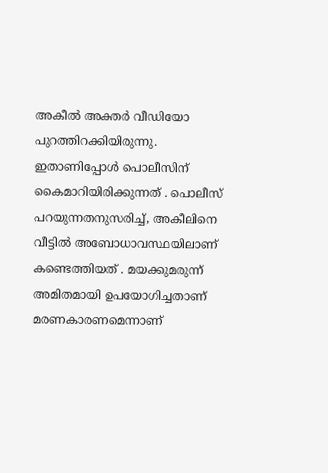അകീൽ അക്തർ വീഡിയോ പുറത്തിറക്കിയിരുന്നു. ഇതാണിപ്പോൾ പൊലീസിന് കൈമാറിയിരിക്കുന്നത് . പൊലീസ് പറയുന്നതനുസരിച്ച്, അകീലിനെ വീട്ടിൽ അബോധാവസ്ഥയിലാണ് കണ്ടെത്തിയത് . മയക്കുമരുന്ന് അമിതമായി ഉപയോഗിച്ചതാണ് മരണകാരണമെന്നാണ്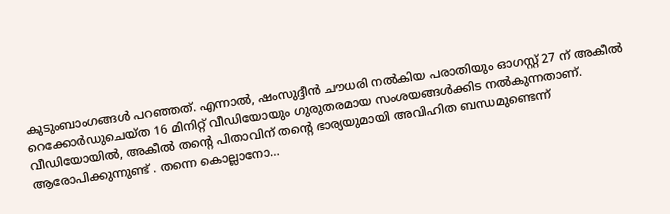കുടുംബാംഗങ്ങൾ പറഞ്ഞത്. എന്നാൽ, ഷംസുദ്ദീൻ ചൗധരി നൽകിയ പരാതിയും ഓഗസ്റ്റ് 27 ന് അകീൽ റെക്കോർഡുചെയ്‌ത 16 മിനിറ്റ് വീഡിയോയും ഗുരുതരമായ സംശയങ്ങൾക്കിട നൽകുന്നതാണ്. വീഡിയോയിൽ, അകീൽ തന്റെ പിതാവിന് തന്റെ ഭാര്യയുമായി അവിഹിത ബന്ധമുണ്ടെന്ന് ആരോപിക്കുന്നുണ്ട് . തന്നെ കൊല്ലാനോ…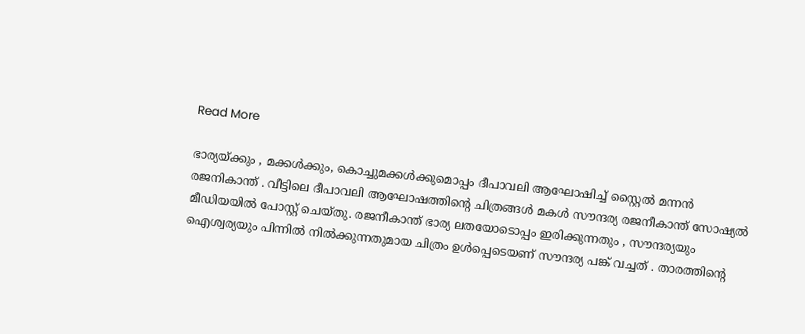Read More

ഭാര്യയ്ക്കും , മക്കൾക്കും, കൊച്ചുമക്കൾക്കുമൊപ്പം ദീപാവലി ആഘോഷിച്ച് സ്റ്റൈൽ മന്നൻ രജനികാന്ത് . വീട്ടിലെ ദീപാവലി ആഘോഷത്തിന്റെ ചിത്രങ്ങൾ മകൾ സൗന്ദര്യ രജനീകാന്ത് സോഷ്യൽ മീഡിയയിൽ പോസ്റ്റ് ചെയ്തു. രജനീകാന്ത് ഭാര്യ ലതയോടൊപ്പം ഇരിക്കുന്നതും , സൗന്ദര്യയും ഐശ്വര്യയും പിന്നിൽ നിൽക്കുന്നതുമായ ചിത്രം ഉൾപ്പെടെയണ് സൗന്ദര്യ പങ്ക് വച്ചത് . താരത്തിന്റെ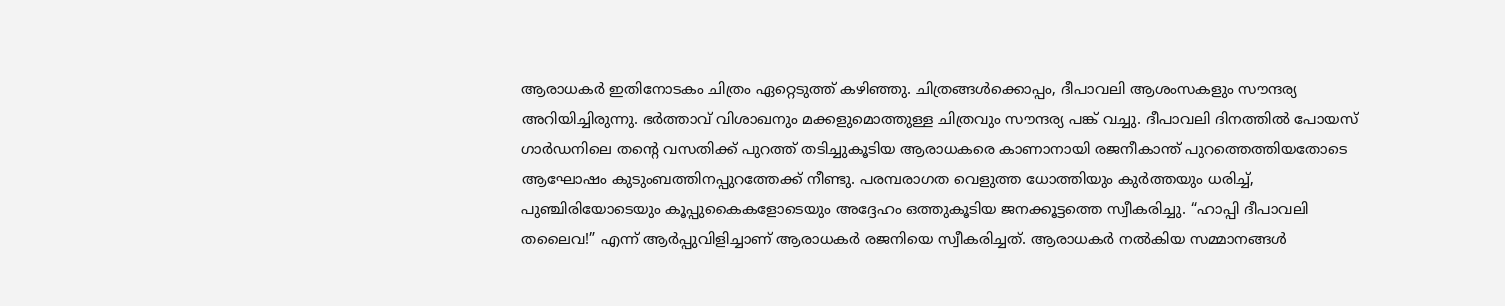ആരാധകർ ഇതിനോടകം ചിത്രം ഏറ്റെടുത്ത് കഴിഞ്ഞു. ചിത്രങ്ങൾക്കൊപ്പം, ദീപാവലി ആശംസകളും സൗന്ദര്യ അറിയിച്ചിരുന്നു. ഭർത്താവ് വിശാഖനും മക്കളുമൊത്തുള്ള ചിത്രവും സൗന്ദര്യ പങ്ക് വച്ചു. ദീപാവലി ദിനത്തിൽ പോയസ് ഗാർഡനിലെ തന്റെ വസതിക്ക് പുറത്ത് തടിച്ചുകൂടിയ ആരാധകരെ കാണാനായി രജനീകാന്ത് പുറത്തെത്തിയതോടെ ആഘോഷം കുടുംബത്തിനപ്പുറത്തേക്ക് നീണ്ടു. പരമ്പരാഗത വെളുത്ത ധോത്തിയും കുർത്തയും ധരിച്ച്, പുഞ്ചിരിയോടെയും കൂപ്പുകൈകളോടെയും അദ്ദേഹം ഒത്തുകൂടിയ ജനക്കൂട്ടത്തെ സ്വീകരിച്ചു. “ഹാപ്പി ദീപാവലി തലൈവ!” എന്ന് ആർപ്പുവിളിച്ചാണ് ആരാധകർ രജനിയെ സ്വീകരിച്ചത്. ആരാധകർ നൽകിയ സമ്മാനങ്ങൾ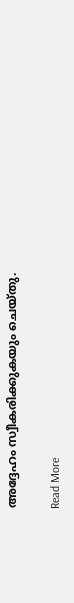അദ്ദേഹം സ്വീകരിക്കുകയും ചെയ്തു.

Read More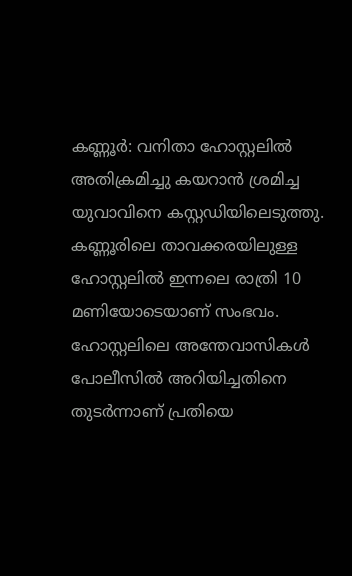കണ്ണൂർ: വനിതാ ഹോസ്റ്റലിൽ അതിക്രമിച്ചു കയറാൻ ശ്രമിച്ച യുവാവിനെ കസ്റ്റഡിയിലെടുത്തു. കണ്ണൂരിലെ താവക്കരയിലുള്ള ഹോസ്റ്റലിൽ ഇന്നലെ രാത്രി 10 മണിയോടെയാണ് സംഭവം. ഹോസ്റ്റലിലെ അന്തേവാസികൾ പോലീസിൽ അറിയിച്ചതിനെ തുടർന്നാണ് പ്രതിയെ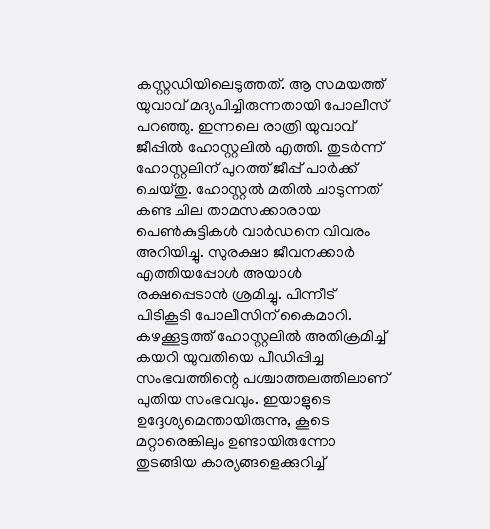കസ്റ്റഡിയിലെടുത്തത്. ആ സമയത്ത് യുവാവ് മദ്യപിച്ചിരുന്നതായി പോലീസ് പറഞ്ഞു. ഇന്നലെ രാത്രി യുവാവ് ജീപ്പിൽ ഹോസ്റ്റലിൽ എത്തി. തുടർന്ന് ഹോസ്റ്റലിന് പുറത്ത് ജീപ്പ് പാർക്ക് ചെയ്തു. ഹോസ്റ്റൽ മതിൽ ചാടുന്നത് കണ്ട ചില താമസക്കാരായ പെൺകുട്ടികൾ വാർഡനെ വിവരം അറിയിച്ചു. സുരക്ഷാ ജീവനക്കാർ എത്തിയപ്പോൾ അയാൾ രക്ഷപ്പെടാൻ ശ്രമിച്ചു. പിന്നീട് പിടികൂടി പോലീസിന് കൈമാറി. കഴക്കൂട്ടത്ത് ഹോസ്റ്റലിൽ അതിക്രമിച്ച് കയറി യുവതിയെ പീഡിപ്പിച്ച സംഭവത്തിന്റെ പശ്ചാത്തലത്തിലാണ് പുതിയ സംഭവവും. ഇയാളുടെ ഉദ്ദേശ്യമെന്തായിരുന്നു, കൂടെ മറ്റാരെങ്കിലും ഉണ്ടായിരുന്നോ തുടങ്ങിയ കാര്യങ്ങളെക്കുറിച്ച്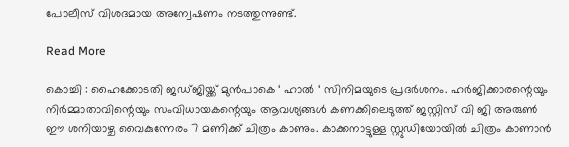പോലീസ് വിശദമായ അന്വേഷണം നടത്തുന്നുണ്ട്.

Read More

കൊച്ചി : ഹൈക്കോടതി ജഡ്ജിയ്ക്ക് മുൻപാകെ ‘ ഹാൽ ‘ സിനിമയുടെ പ്രദർശനം. ഹർജിക്കാരന്റെയും നിർമ്മാതാവിന്റെയും സംവിധായകന്റെയും ആവശ്യങ്ങൾ കണക്കിലെടുത്ത് ജസ്റ്റിസ് വി ജി അരുൺ ഈ ശനിയാഴ്ച വൈകുന്നേരം 7 മണിക്ക് ചിത്രം കാണും. കാക്കനാട്ടുള്ള സ്റ്റുഡിയോയിൽ ചിത്രം കാണാൻ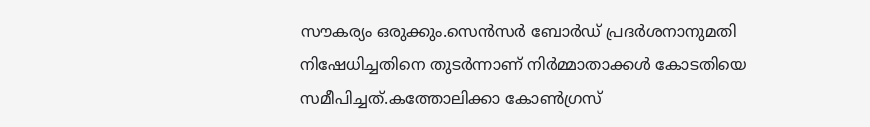സൗകര്യം ഒരുക്കും.സെൻസർ ബോർഡ് പ്രദർശനാനുമതി നിഷേധിച്ചതിനെ തുടർന്നാണ് നിർമ്മാതാക്കൾ കോടതിയെ സമീപിച്ചത്.കത്തോലിക്കാ കോൺഗ്രസ്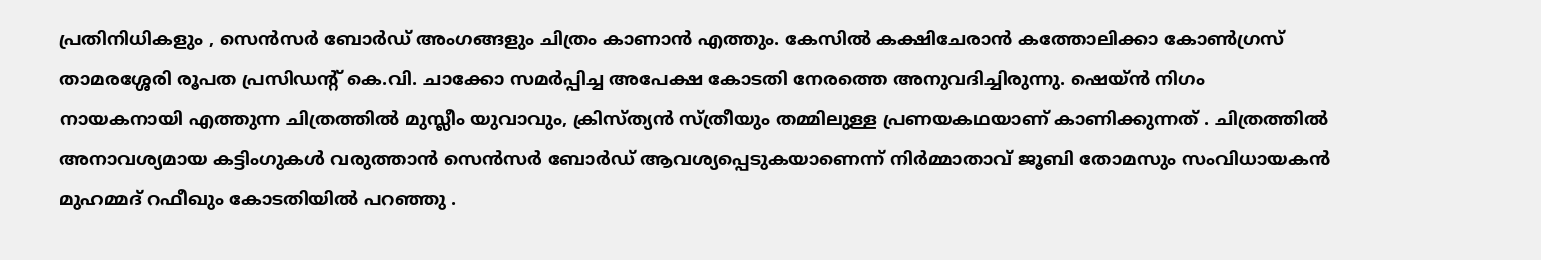പ്രതിനിധികളും , സെൻസർ ബോർഡ് അംഗങ്ങളും ചിത്രം കാണാൻ എത്തും. കേസിൽ കക്ഷിചേരാൻ കത്തോലിക്കാ കോൺഗ്രസ് താമരശ്ശേരി രൂപത പ്രസിഡന്റ് കെ.വി. ചാക്കോ സമർപ്പിച്ച അപേക്ഷ കോടതി നേരത്തെ അനുവദിച്ചിരുന്നു. ഷെയ്ൻ നിഗം നായകനായി എത്തുന്ന ചിത്രത്തിൽ മുസ്ലീം യുവാവും, ക്രിസ്ത്യൻ സ്ത്രീയും തമ്മിലുള്ള പ്രണയകഥയാണ് കാണിക്കുന്നത് . ചിത്രത്തിൽ അനാവശ്യമായ കട്ടിംഗുകൾ വരുത്താൻ സെൻസർ ബോർഡ് ആവശ്യപ്പെടുകയാണെന്ന് നിർമ്മാതാവ് ജൂബി തോമസും സംവിധായകൻ മുഹമ്മദ് റഫീഖും കോടതിയിൽ പറഞ്ഞു .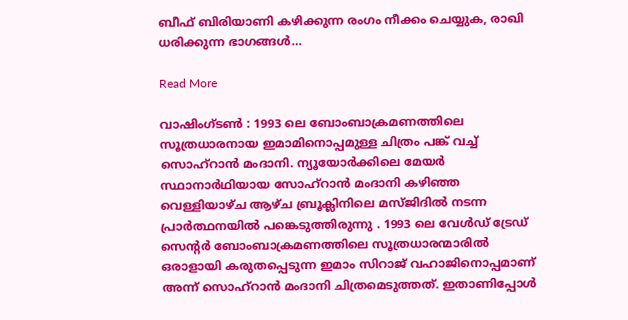ബീഫ് ബിരിയാണി കഴിക്കുന്ന രംഗം നീക്കം ചെയ്യുക, രാഖി ധരിക്കുന്ന ഭാഗങ്ങൾ…

Read More

വാഷിംഗ്ടൺ : 1993 ലെ ബോംബാക്രമണത്തിലെ സൂത്രധാരനായ ഇമാമിനൊപ്പമുള്ള ചിത്രം പങ്ക് വച്ച് സൊഹ്‌റാൻ മംദാനി. ന്യൂയോർക്കിലെ മേയർ സ്ഥാനാർഥിയായ സോഹ്‌റാൻ മംദാനി കഴിഞ്ഞ വെള്ളിയാഴ്ച ആഴ്ച ബ്രൂക്ലിനിലെ മസ്ജിദിൽ നടന്ന പ്രാർത്ഥനയിൽ പങ്കെടുത്തിരുന്നു . 1993 ലെ വേൾഡ് ട്രേഡ് സെന്റർ ബോംബാക്രമണത്തിലെ സൂത്രധാരന്മാരിൽ ഒരാളായി കരുതപ്പെടുന്ന ഇമാം സിറാജ് വഹാജിനൊപ്പമാണ് അന്ന് സൊഹ്‌റാൻ മംദാനി ചിത്രമെടുത്തത്. ഇതാണിപ്പോൾ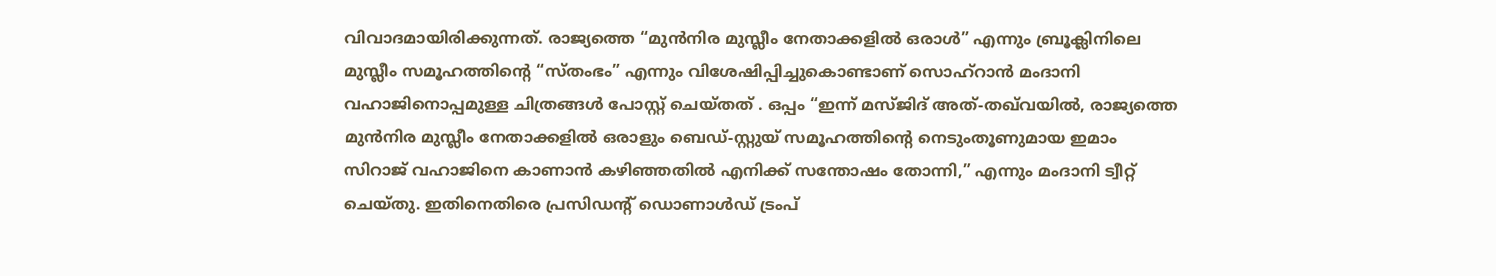വിവാദമായിരിക്കുന്നത്. രാജ്യത്തെ “മുൻനിര മുസ്ലീം നേതാക്കളിൽ ഒരാൾ” എന്നും ബ്രൂക്ലിനിലെ മുസ്ലീം സമൂഹത്തിന്റെ “സ്തംഭം” എന്നും വിശേഷിപ്പിച്ചുകൊണ്ടാണ് സൊഹ്‌റാൻ മംദാനി വഹാജിനൊപ്പമുള്ള ചിത്രങ്ങൾ പോസ്റ്റ് ചെയ്തത് . ഒപ്പം “ഇന്ന് മസ്ജിദ് അത്-തഖ്‌വയിൽ, രാജ്യത്തെ മുൻനിര മുസ്ലീം നേതാക്കളിൽ ഒരാളും ബെഡ്-സ്റ്റുയ് സമൂഹത്തിന്റെ നെടുംതൂണുമായ ഇമാം സിറാജ് വഹാജിനെ കാണാൻ കഴിഞ്ഞതിൽ എനിക്ക് സന്തോഷം തോന്നി,” എന്നും മംദാനി ട്വീറ്റ് ചെയ്തു. ഇതിനെതിരെ പ്രസിഡന്റ് ഡൊണാൾഡ് ട്രംപ്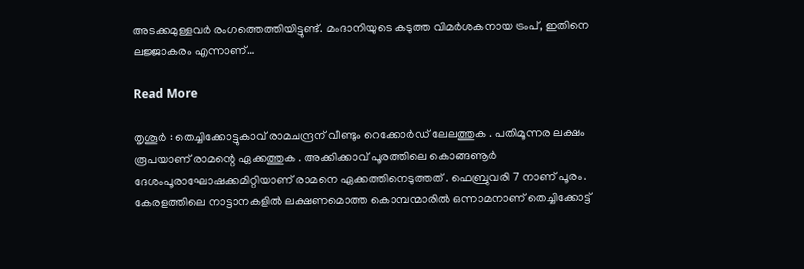അടക്കമുള്ളവർ രംഗത്തെത്തിയിട്ടുണ്ട്. മംദാനിയുടെ കടുത്ത വിമർശകനായ ട്രംപ്, ഇതിനെ ലജ്ജാകരം എന്നാണ്…

Read More

തൃശൂർ : തെച്ചിക്കോട്ടുകാവ് രാമചന്ദ്രന് വീണ്ടും റെക്കോർഡ് ലേലത്തുക . പതിമൂന്നര ലക്ഷം രൂപയാണ് രാമന്റെ ഏക്കത്തുക . അക്കിക്കാവ് പൂരത്തിലെ കൊങ്ങണൂർ ദേശംപൂരാഘോഷക്കമിറ്റിയാണ് രാമനെ ഏക്കത്തിനെടുത്തത് . ഫെബ്രുവരി 7 നാണ് പൂരം. കേരളത്തിലെ നാട്ടാനകളിൽ ലക്ഷണമൊത്ത കൊമ്പന്മാരിൽ ഒന്നാമനാണ് തെച്ചിക്കോട്ട്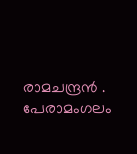രാമചന്ദ്രൻ . പേരാമംഗലം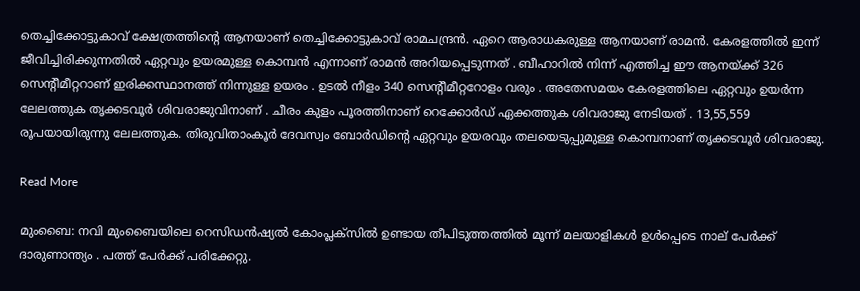തെച്ചിക്കോട്ടുകാവ് ക്ഷേത്രത്തിൻ്റെ ആനയാണ് തെച്ചിക്കോട്ടുകാവ് രാമചന്ദ്രൻ. ഏറെ ആരാധകരുള്ള ആനയാണ് രാമൻ. കേരളത്തിൽ ഇന്ന് ജീവിച്ചിരിക്കുന്നതിൽ ഏറ്റവും ഉയരമുള്ള കൊമ്പൻ എന്നാണ് രാമൻ അറിയപ്പെടുന്നത് . ബീഹാറിൽ നിന്ന് എത്തിച്ച ഈ ആനയ്ക്ക് 326 സെന്റീമീറ്ററാണ് ഇരിക്കസ്ഥാനത്ത് നിന്നുള്ള ഉയരം . ഉടൽ നീളം 340 സെന്റീമീറ്ററോളം വരും . അതേസമയം കേരളത്തിലെ ഏറ്റവും ഉയർന്ന ലേലത്തുക തൃക്കടവൂർ ശിവരാജുവിനാണ് . ചീരം കുളം പൂരത്തിനാണ് റെക്കോർഡ് ഏക്കത്തുക ശിവരാജു നേടിയത് . 13,55,559 രൂപയായിരുന്നു ലേലത്തുക. തിരുവിതാംകൂർ ദേവസ്വം ബോർഡിന്റെ ഏറ്റവും ഉയരവും തലയെടുപ്പുമുള്ള കൊമ്പനാണ് തൃക്കടവൂർ ശിവരാജു.

Read More

മുംബൈ: നവി മുംബൈയിലെ റെസിഡൻഷ്യൽ കോംപ്ലക്സിൽ ഉണ്ടായ തീപിടുത്തത്തിൽ മൂന്ന് മലയാളികൾ ഉൾപ്പെടെ നാല് പേർക്ക് ദാരുണാന്ത്യം . പത്ത് പേർക്ക് പരിക്കേറ്റു.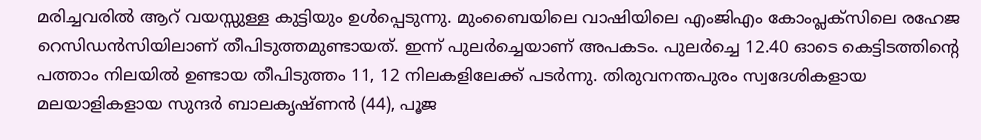മരിച്ചവരിൽ ആറ് വയസ്സുള്ള കുട്ടിയും ഉൾപ്പെടുന്നു. മുംബൈയിലെ വാഷിയിലെ എംജിഎം കോംപ്ലക്സിലെ രഹേജ റെസിഡൻസിയിലാണ് തീപിടുത്തമുണ്ടായത്. ഇന്ന് പുലർച്ചെയാണ് അപകടം. പുലർച്ചെ 12.40 ഓടെ കെട്ടിടത്തിന്റെ പത്താം നിലയിൽ ഉണ്ടായ തീപിടുത്തം 11, 12 നിലകളിലേക്ക് പടർന്നു. തിരുവനന്തപുരം സ്വദേശികളായ മലയാളികളായ സുന്ദർ ബാലകൃഷ്ണൻ (44), പൂജ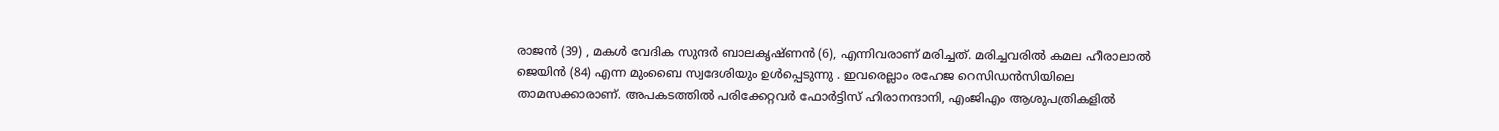രാജൻ (39) , മകൾ വേദിക സുന്ദർ ബാലകൃഷ്ണൻ (6), എന്നിവരാണ് മരിച്ചത്. മരിച്ചവരിൽ കമല ഹീരാലാൽ ജെയിൻ (84) എന്ന മുംബൈ സ്വദേശിയും ഉൾപ്പെടുന്നു . ഇവരെല്ലാം രഹേജ റെസിഡൻസിയിലെ താമസക്കാരാണ്. അപകടത്തിൽ പരിക്കേറ്റവർ ഫോർട്ടിസ് ഹിരാനന്ദാനി, എംജിഎം ആശുപത്രികളിൽ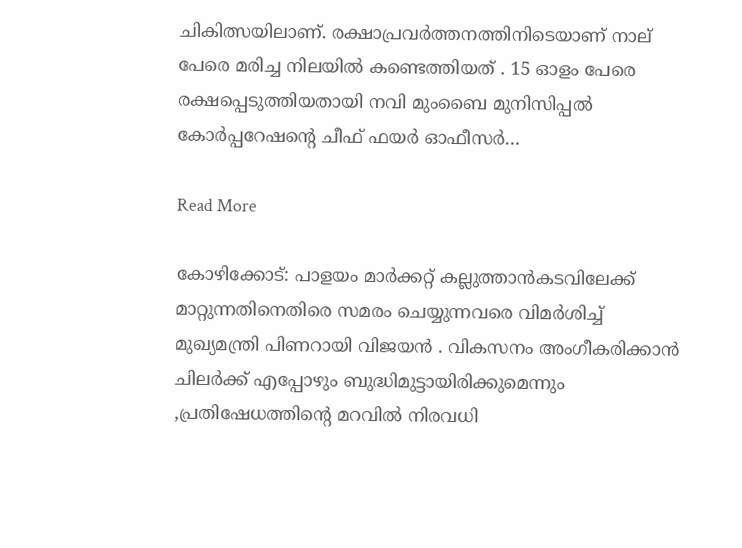ചികിത്സയിലാണ്. രക്ഷാപ്രവർത്തനത്തിനിടെയാണ് നാല് പേരെ മരിച്ച നിലയിൽ കണ്ടെത്തിയത് . 15 ഓളം പേരെ രക്ഷപ്പെടുത്തിയതായി നവി മുംബൈ മുനിസിപ്പൽ കോർപ്പറേഷന്റെ ചീഫ് ഫയർ ഓഫീസർ…

Read More

കോഴിക്കോട്: പാളയം മാർക്കറ്റ് കല്ലുത്താൻകടവിലേക്ക് മാറ്റുന്നതിനെതിരെ സമരം ചെയ്യുന്നവരെ വിമർശിച്ച് മുഖ്യമന്ത്രി പിണറായി വിജയൻ . വികസനം അംഗീകരിക്കാൻ ചിലർക്ക് എപ്പോഴും ബുദ്ധിമുട്ടായിരിക്കുമെന്നും ,പ്രതിഷേധത്തിന്റെ മറവിൽ നിരവധി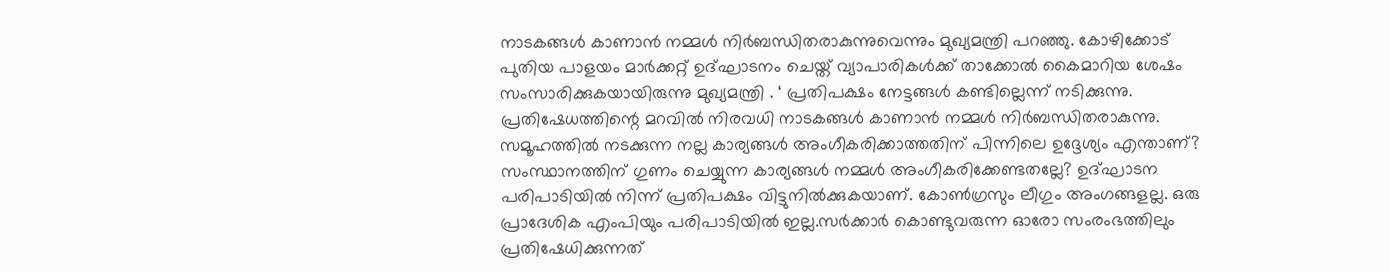നാടകങ്ങൾ കാണാൻ നമ്മൾ നിർബന്ധിതരാകുന്നുവെന്നും മുഖ്യമന്ത്രി പറഞ്ഞു. കോഴിക്കോട് പുതിയ പാളയം മാർക്കറ്റ് ഉദ്ഘാടനം ചെയ്ത് വ്യാപാരികൾക്ക് താക്കോൽ കൈമാറിയ ശേഷം സംസാരിക്കുകയായിരുന്നു മുഖ്യമന്ത്രി . ‘ പ്രതിപക്ഷം നേട്ടങ്ങൾ കണ്ടില്ലെന്ന് നടിക്കുന്നു. പ്രതിഷേധത്തിന്റെ മറവിൽ നിരവധി നാടകങ്ങൾ കാണാൻ നമ്മൾ നിർബന്ധിതരാകുന്നു. സമൂഹത്തിൽ നടക്കുന്ന നല്ല കാര്യങ്ങൾ അംഗീകരിക്കാത്തതിന് പിന്നിലെ ഉദ്ദേശ്യം എന്താണ്? സംസ്ഥാനത്തിന് ഗുണം ചെയ്യുന്ന കാര്യങ്ങൾ നമ്മൾ അംഗീകരിക്കേണ്ടതല്ലേ? ഉദ്ഘാടന പരിപാടിയിൽ നിന്ന് പ്രതിപക്ഷം വിട്ടുനിൽക്കുകയാണ്. കോൺഗ്രസും ലീഗും അംഗങ്ങളല്ല. ഒരു പ്രാദേശിക എംപിയും പരിപാടിയിൽ ഇല്ല.സർക്കാർ കൊണ്ടുവരുന്ന ഓരോ സംരംഭത്തിലും പ്രതിഷേധിക്കുന്നത്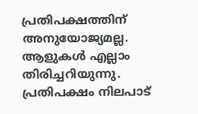പ്രതിപക്ഷത്തിന് അനുയോജ്യമല്ല. ആളുകൾ എല്ലാം തിരിച്ചറിയുന്നു. പ്രതിപക്ഷം നിലപാട്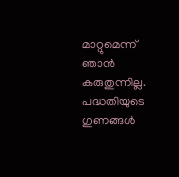മാറ്റുമെന്ന് ഞാൻ കരുതുന്നില്ല. പദ്ധതിയുടെ ഗുണങ്ങൾ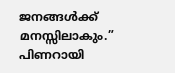ജനങ്ങൾക്ക് മനസ്സിലാകും.” പിണറായി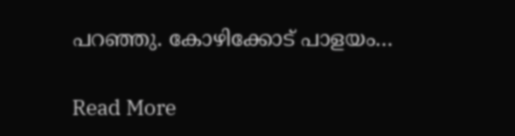പറഞ്ഞു. കോഴിക്കോട് പാളയം…

Read More